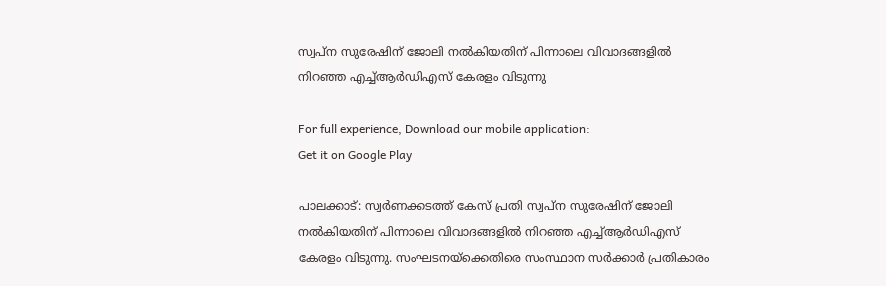സ്വപ്‌ന സുരേഷിന് ജോലി നല്‍കിയതിന് പിന്നാലെ വിവാദങ്ങളില്‍ നിറഞ്ഞ എച്ച്ആര്‍ഡിഎസ് കേരളം വിടുന്നു

For full experience, Download our mobile application:
Get it on Google Play

പാലക്കാട്‌: സ്വര്‍ണക്കടത്ത് കേസ് പ്രതി സ്വപ്‌ന സുരേഷിന് ജോലി നല്‍കിയതിന് പിന്നാലെ വിവാദങ്ങളില്‍ നിറഞ്ഞ എച്ച്ആര്‍ഡിഎസ് കേരളം വിടുന്നു. സംഘടനയ്‌ക്കെതിരെ സംസ്ഥാന സര്‍ക്കാര്‍ പ്രതികാരം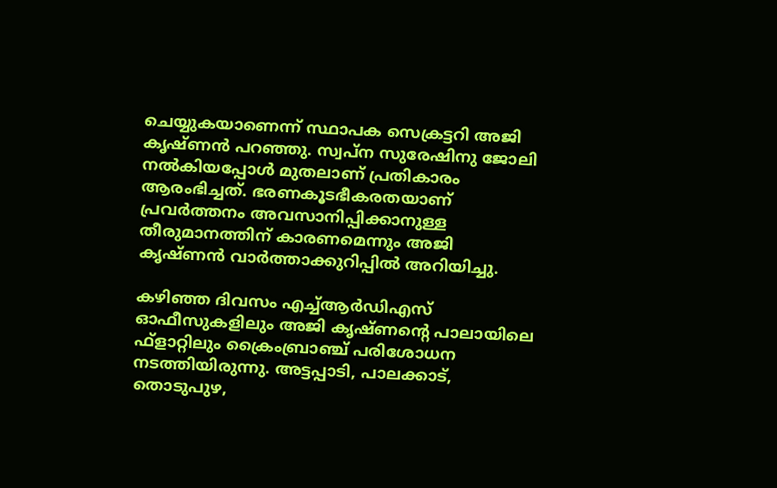ചെയ്യുകയാണെന്ന് സ്ഥാപക സെക്രട്ടറി അജി കൃഷ്ണന്‍ പറഞ്ഞു. സ്വപ്ന സുരേഷിനു ജോലി നല്‍കിയപ്പോള്‍ മുതലാണ് പ്രതികാരം ആരംഭിച്ചത്. ഭരണകൂടഭീകരതയാണ് പ്രവര്‍ത്തനം അവസാനിപ്പിക്കാനുള്ള തീരുമാനത്തിന് കാരണമെന്നും അജി കൃഷ്ണന്‍ വാര്‍ത്താക്കുറിപ്പില്‍ അറിയിച്ചു.

കഴിഞ്ഞ ദിവസം എച്ച്ആര്‍ഡിഎസ് ഓഫീസുകളിലും അജി കൃഷ്ണന്റെ പാലായിലെ ഫ്ളാറ്റിലും ക്രൈംബ്രാഞ്ച് പരിശോധന നടത്തിയിരുന്നു. അട്ടപ്പാടി, പാലക്കാട്, തൊടുപുഴ,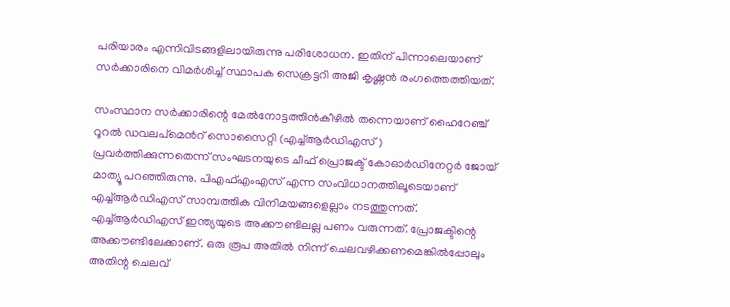പരിയാരം എന്നിവിടങ്ങളിലായിരുന്നു പരിശോധന. ഇതിന് പിന്നാലെയാണ് സര്‍ക്കാരിനെ വിമര്‍ശിച്ച് സ്ഥാപക സെക്രട്ടറി അജി കൃഷ്ണന്‍ രംഗത്തെത്തിയത്.

സംസ്ഥാന സർക്കാരിന്റെ മേൽനോട്ടത്തിൻകീഴിൽ തന്നെയാണ് ഹൈറേഞ്ച് റൂറൽ ഡവലപ്മെന്‍റ് സൊസൈറ്റി (എച്ച്ആർഡിഎസ്) പ്രവർത്തിക്കുന്നതെന്ന് സംഘടനയുടെ ചീഫ് പ്രൊജക്ട് കോഓർഡിനേറ്റർ ജോയ് മാത്യൂ പറഞ്ഞിരുന്നു. പിഎഫ്എംഎസ് എന്ന സംവിധാനത്തിലൂടെയാണ് എച്ച്ആർഡിഎസ് സാമ്പത്തിക വിനിമയങ്ങളെല്ലാം നടത്തുന്നത്. എച്ച്ആർഡിഎസ് ഇന്ത്യയുടെ അക്കൗണ്ടിലല്ല പണം വരുന്നത്. പ്രോജക്ടിന്റെ അക്കൗണ്ടിലേക്കാണ്. ഒരു രൂപ അതിൽ നിന്ന് ചെലവഴിക്കണമെങ്കിൽപ്പോലും അതിന്റ ചെലവ്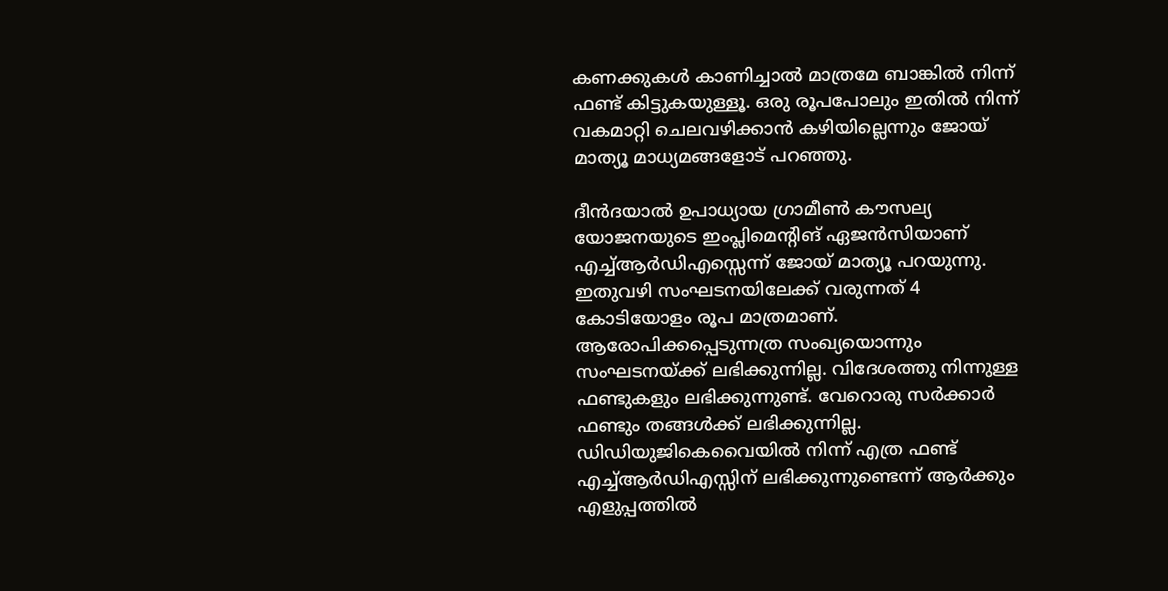കണക്കുകൾ കാണിച്ചാൽ മാത്രമേ ബാങ്കിൽ നിന്ന് ഫണ്ട് കിട്ടുകയുള്ളൂ. ഒരു രൂപപോലും ഇതിൽ നിന്ന് വകമാറ്റി ചെലവഴിക്കാൻ കഴിയില്ലെന്നും ജോയ് മാത്യൂ മാധ്യമങ്ങളോട് പറഞ്ഞു.

ദീൻദയാൽ ഉപാധ്യായ ഗ്രാമീൺ കൗസല്യ യോജനയുടെ ഇംപ്ലിമെന്റിങ് ഏജൻസിയാണ് എച്ച്ആർഡിഎസ്സെന്ന് ജോയ് മാത്യൂ പറയുന്നു. ഇതുവഴി സംഘടനയിലേക്ക് വരുന്നത് 4 കോടിയോളം രൂപ മാത്രമാണ്. ആരോപിക്കപ്പെടുന്നത്ര സംഖ്യയൊന്നും സംഘടനയ്ക്ക് ലഭിക്കുന്നില്ല. വിദേശത്തു നിന്നുള്ള ഫണ്ടുകളും ലഭിക്കുന്നുണ്ട്. വേറൊരു സർക്കാർ ഫണ്ടും തങ്ങൾക്ക് ലഭിക്കുന്നില്ല. ഡിഡിയുജികെവൈയിൽ നിന്ന് എത്ര ഫണ്ട് എച്ച്ആർഡിഎസ്സിന് ലഭിക്കുന്നുണ്ടെന്ന് ആർക്കും എളുപ്പത്തിൽ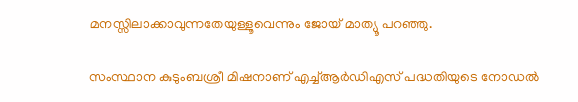മനസ്സിലാക്കാവുന്നതേയുള്ളൂവെന്നും ജോയ് മാത്യൂ പറഞ്ഞു.

സംസ്ഥാന കുടുംബശ്രീ മിഷനാണ് എച്ച്ആർഡിഎസ് പദ്ധതിയുടെ നോഡൽ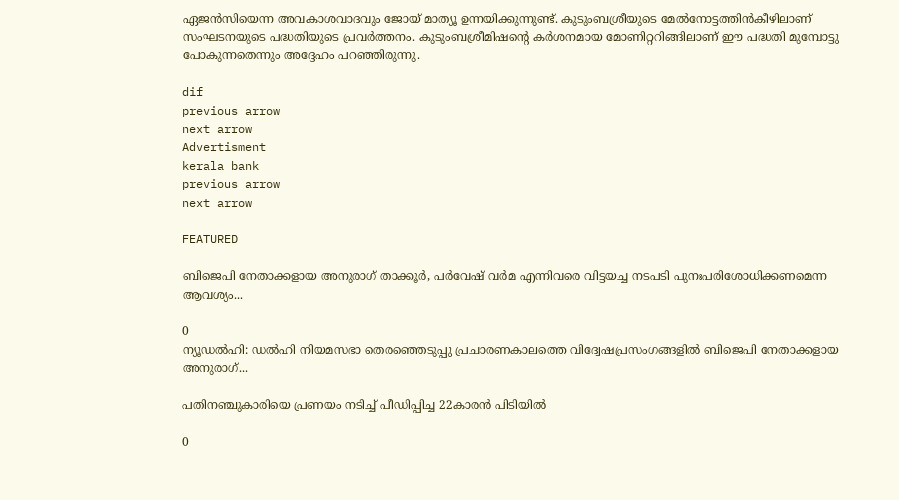ഏജൻസിയെന്ന അവകാശവാദവും ജോയ് മാത്യൂ ഉന്നയിക്കുന്നുണ്ട്. കുടുംബശ്രീയുടെ മേൽനോട്ടത്തിൻകീഴിലാണ് സംഘടനയുടെ പദ്ധതിയുടെ പ്രവർത്തനം. കുടുംബശ്രീമിഷന്റെ കർശനമായ മോണിറ്ററിങ്ങിലാണ് ഈ പദ്ധതി മുമ്പോട്ടു പോകുന്നതെന്നും അദ്ദേഹം പറഞ്ഞിരുന്നു.

dif
previous arrow
next arrow
Advertisment
kerala bank
previous arrow
next arrow

FEATURED

ബിജെപി നേതാക്കളായ അനുരാഗ് താക്കൂര്‍, പര്‍വേഷ് വര്‍മ എന്നിവരെ വിട്ടയച്ച നടപടി പുനഃപരിശോധിക്കണമെന്ന ആവശ്യം...

0
ന്യൂഡല്‍ഹി: ഡല്‍ഹി നിയമസഭാ തെരഞ്ഞെടുപ്പു പ്രചാരണകാലത്തെ വിദ്വേഷപ്രസംഗങ്ങളില്‍ ബിജെപി നേതാക്കളായ അനുരാഗ്...

പതിനഞ്ചുകാരിയെ പ്രണയം നടിച്ച് പീഡിപ്പിച്ച 22കാരൻ പിടിയിൽ

0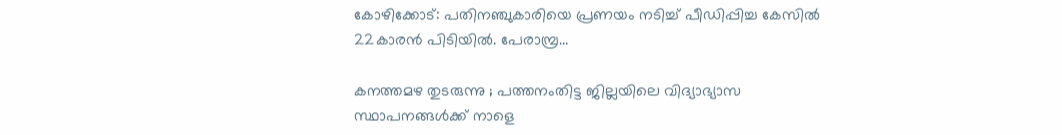കോഴിക്കോട്: പതിനഞ്ചുകാരിയെ പ്രണയം നടിച്ച് പീഡിപ്പിച്ച കേസിൽ 22കാരൻ പിടിയിൽ. പേരാമ്പ്ര...

കനത്തമഴ തുടരുന്നു ; പത്തനംതിട്ട ജില്ലയിലെ വിദ്യാഭ്യാസ സ്ഥാപനങ്ങൾക്ക് നാളെ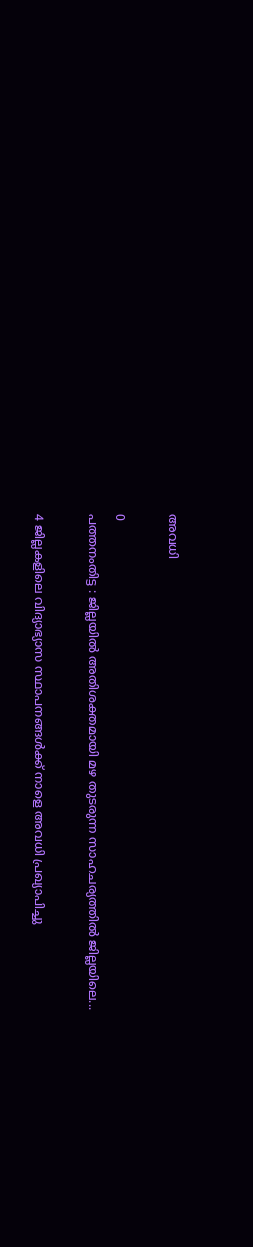അവധി

0
പത്തനംതിട്ട : ജില്ലയിൽ അതിശക്തമായി മഴ തുടരുന്ന സാഹചര്യത്തിൽ‌ ജില്ലയിലെ...

4 ജില്ലകളിലെ വിദ്യാഭ്യാസ സ്ഥാപനങ്ങൾക്ക് നാളെ അവധി പ്രഖ്യാപിച്ചു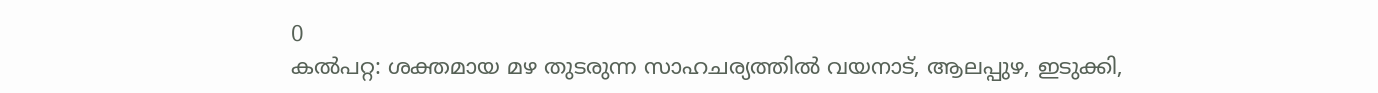0
കൽപറ്റ: ശക്തമായ മഴ തുടരുന്ന സാഹചര്യത്തിൽ വയനാട്, ആലപ്പുഴ, ഇടുക്കി,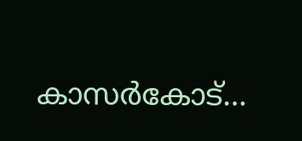കാസർകോട്...